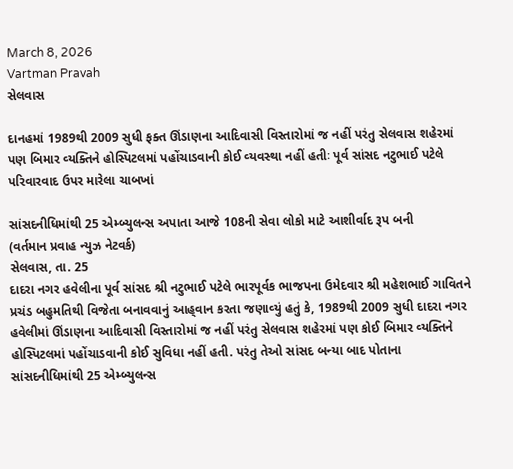March 8, 2026
Vartman Pravah
સેલવાસ

દાનહમાં 1989થી 2009 સુધી ફક્‍ત ઊંડાણના આદિવાસી વિસ્‍તારોમાં જ નહીં પરંતુ સેલવાસ શહેરમાં પણ બિમાર વ્‍યક્‍તિને હોસ્‍પિટલમાં પહોંચાડવાની કોઈ વ્‍યવસ્‍થા નહીં હતીઃ પૂર્વ સાંસદ નટુભાઈ પટેલે પરિવારવાદ ઉપર મારેલા ચાબખાં

સાંસદનીધિમાંથી 25 એમ્‍બ્‍યુલન્‍સ અપાતા આજે 108ની સેવા લોકો માટે આશીર્વાદ રૂપ બની
(વર્તમાન પ્રવાહ ન્‍યુઝ નેટવર્ક)
સેલવાસ, તા. 25
દાદરા નગર હવેલીના પૂર્વ સાંસદ શ્રી નટુભાઈ પટેલે ભારપૂર્વક ભાજપના ઉમેદવાર શ્રી મહેશભાઈ ગાવિતને પ્રચંડ બહુમતિથી વિજેતા બનાવવાનું આહ્‌વાન કરતા જણાવ્‍યું હતું કે, 1989થી 2009 સુધી દાદરા નગર હવેલીમાં ઊંડાણના આદિવાસી વિસ્‍તારોમાં જ નહીં પરંતુ સેલવાસ શહેરમાં પણ કોઈ બિમાર વ્‍યક્‍તિને હોસ્‍પિટલમાં પહોંચાડવાની કોઈ સુવિધા નહીં હતી. પરંતુ તેઓ સાંસદ બન્‍યા બાદ પોતાના સાંસદનીધિમાંથી 25 એમ્‍બ્‍યુલન્‍સ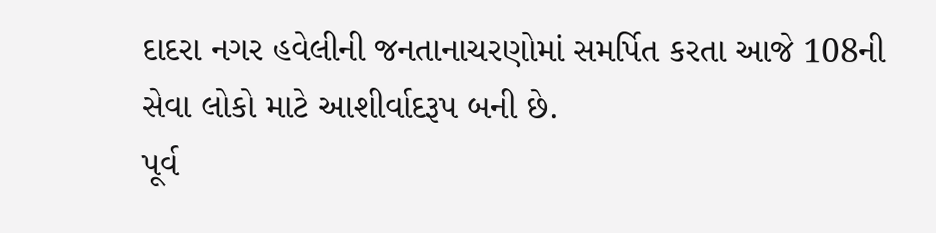દાદરા નગર હવેલીની જનતાનાચરણોમાં સમર્પિત કરતા આજે 108ની સેવા લોકો માટે આશીર્વાદરૂપ બની છે.
પૂર્વ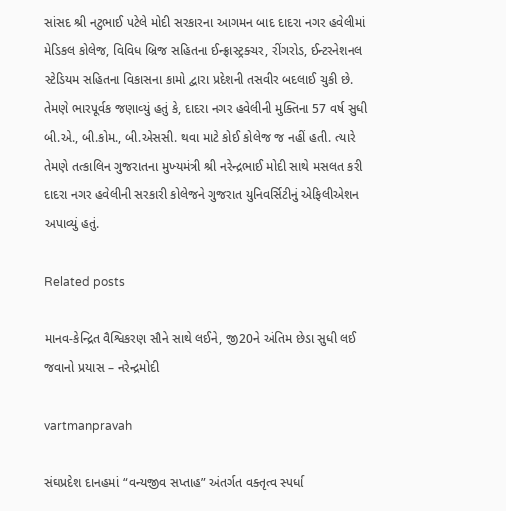સાંસદ શ્રી નટુભાઈ પટેલે મોદી સરકારના આગમન બાદ દાદરા નગર હવેલીમાં મેડિકલ કોલેજ, વિવિધ બ્રિજ સહિતના ઈન્‍ફ્રાસ્‍ટ્રક્‍ચર, રીંગરોડ, ઈન્‍ટરનેશનલ સ્‍ટેડિયમ સહિતના વિકાસના કામો દ્વારા પ્રદેશની તસવીર બદલાઈ ચુકી છે. તેમણે ભારપૂર્વક જણાવ્‍યું હતું કે, દાદરા નગર હવેલીની મુક્‍તિના 57 વર્ષ સુધી બી.એ., બી.કોમ., બી.એસસી. થવા માટે કોઈ કોલેજ જ નહીં હતી. ત્‍યારે તેમણે તત્‍કાલિન ગુજરાતના મુખ્‍યમંત્રી શ્રી નરેન્‍દ્રભાઈ મોદી સાથે મસલત કરી દાદરા નગર હવેલીની સરકારી કોલેજને ગુજરાત યુનિવર્સિટીનું એફિલીએશન અપાવ્‍યું હતું.

Related posts

માનવ-કેન્‍દ્રિત વૈશ્વિકરણ સૌને સાથે લઈને, જી20ને અંતિમ છેડા સુધી લઈ જવાનો પ્રયાસ – નરેન્‍દ્રમોદી

vartmanpravah

સંઘપ્રદેશ દાનહમાં “વન્‍યજીવ સપ્તાહ” અંતર્ગત વક્તૃત્વ સ્‍પર્ધા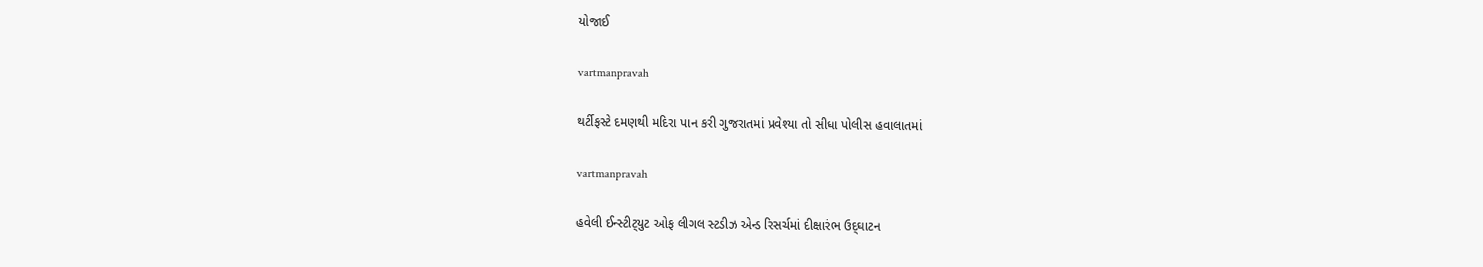યોજાઈ

vartmanpravah

થર્ટીફસ્‍ટે દમણથી મદિરા પાન કરી ગુજરાતમાં પ્રવેશ્‍યા તો સીધા પોલીસ હવાલાતમાં

vartmanpravah

હવેલી ઈન્‍સ્‍ટીટ્‍યુટ ઓફ લીગલ સ્‍ટડીઝ એન્‍ડ રિસર્ચમાં દીક્ષારંભ ઉદ્‌ઘાટન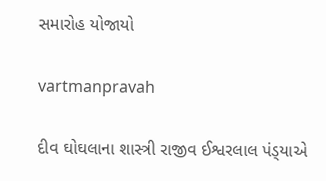સમારોહ યોજાયો

vartmanpravah

દીવ ઘોઘલાના શાસ્ત્રી રાજીવ ઈશ્વરલાલ પંડ્‍યાએ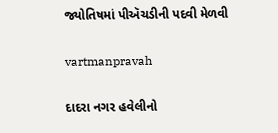જ્યોતિષમાં પીઍચડીની પદવી મેળવી

vartmanpravah

દાદરા નગર હવેલીનો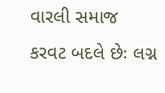વારલી સમાજ કરવટ બદલે છેઃ લગ્ન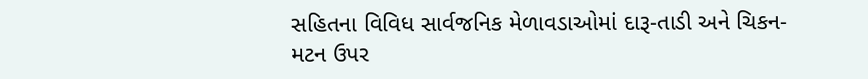સહિતના વિવિધ સાર્વજનિક મેળાવડાઓમાં દારૂ-તાડી અને ચિકન-મટન ઉપર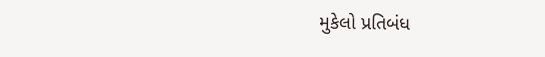મુકેલો પ્રતિબંધ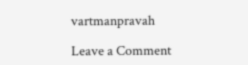vartmanpravah

Leave a Comment